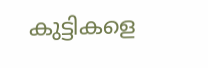കുട്ടികളെ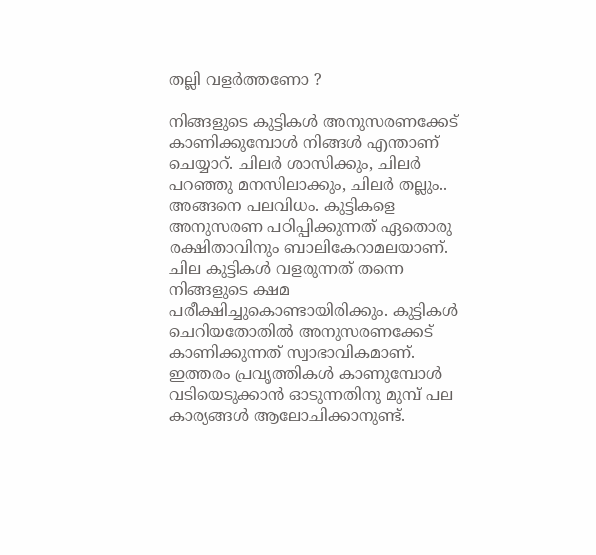തല്ലി വളര്‍ത്തണോ ?

നിങ്ങളുടെ കുട്ടികള്‍ അനുസരണക്കേട് കാണിക്കുമ്പോള്‍ നിങ്ങള്‍ എന്താണ് ചെയ്യാറ്. ചിലര്‍ ശാസിക്കും, ചിലര്‍ പറഞ്ഞു മനസിലാക്കും, ചിലര്‍ തല്ലും.. അങ്ങനെ പലവിധം. കുട്ടികളെ അനുസരണ പഠിപ്പിക്കുന്നത് ഏതൊരു രക്ഷിതാവിനും ബാലികേറാമലയാണ്. ചില കുട്ടികള്‍ വളരുന്നത് തന്നെ നിങ്ങളുടെ ക്ഷമ പരീക്ഷിച്ചുകൊണ്ടായിരിക്കും. കുട്ടികള്‍ ചെറിയതോതില്‍ അനുസരണക്കേട് കാണിക്കുന്നത് സ്വാഭാവികമാണ്. ഇത്തരം പ്രവൃത്തികള്‍ കാണുമ്പോള്‍ വടിയെടുക്കാന്‍ ഓടുന്നതിനു മുമ്പ് പല കാര്യങ്ങള്‍ ആലോചിക്കാനുണ്ട്.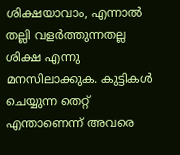ശിക്ഷയാവാം, എന്നാല്‍ തല്ലി വളര്‍ത്തുന്നതല്ല ശിക്ഷ എന്നു മനസിലാക്കുക. കുട്ടികള്‍ ചെയ്യുന്ന തെറ്റ് എന്താണെന്ന് അവരെ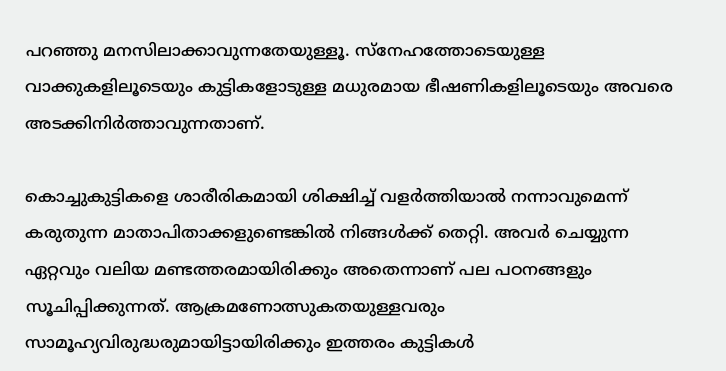പറഞ്ഞു മനസിലാക്കാവുന്നതേയുള്ളൂ. സ്നേഹത്തോടെയുള്ള വാക്കുകളിലൂടെയും കുട്ടികളോടുള്ള മധുരമായ ഭീഷണികളിലൂടെയും അവരെ അടക്കിനിര്‍ത്താവുന്നതാണ്.

കൊച്ചുകുട്ടികളെ ശാരീരികമായി ശിക്ഷിച്ച് വളര്‍ത്തിയാല്‍ നന്നാവുമെന്ന് കരുതുന്ന മാതാപിതാക്കളുണ്ടെങ്കില്‍ നിങ്ങള്‍ക്ക് തെറ്റി. അവര്‍ ചെയ്യുന്ന ഏറ്റവും വലിയ മണ്ടത്തരമായിരിക്കും അതെന്നാണ് പല പഠനങ്ങളും സൂചിപ്പിക്കുന്നത്. ആക്രമണോത്സുകതയുള്ളവരും സാമൂഹ്യവിരുദ്ധരുമായിട്ടായിരിക്കും ഇത്തരം കുട്ടികള്‍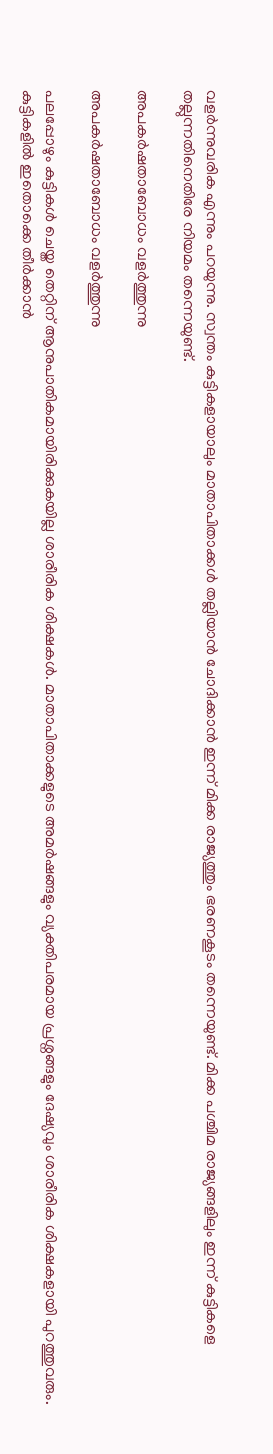വളര്‍ന്നുവരിക എന്നും പറയുന്നു. സ്വന്തം കുട്ടികളായാലും മാതാപിതാക്കള്‍ തല്ലിയാന്‍ ചോദിക്കാന്‍ ഇന്ന് മിക്ക രാജ്യത്തും ഭരണകൂടം തന്നെയുണ്ട്. മിക്ക പശ്ചിമ രാജ്യങ്ങളിലും ഇന്ന് കുട്ടികളെ തല്ലുന്നതിനെതിരേ നിയമം തന്നെയുണ്ട്.

അപകര്‍ഷതാബോധം വളര്‍ത്തുന്നു

അപകര്‍ഷതാബോധം വളര്‍ത്തുന്നു

പലപ്പോഴും കുട്ടികള്‍ ചെയ്ത തെറ്റിന് ആനുപാതികമായിരിക്കുകയില്ല ശാരീരിക ശിക്ഷകള്‍. മാതാപിതാക്കളുടെ അമര്‍ഷങ്ങളും വ്യക്തിപരമായ പ്രശ്നങ്ങളും ദേഷ്യവും ശാരീരിക ശിക്ഷകളായി പുറത്തുവരും. കുട്ടികളില്‍ ഇതൊക്കെ തീര്‍ക്കാന്‍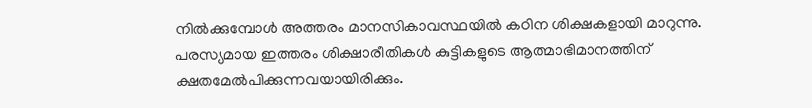നില്‍ക്കുമ്പോള്‍ അത്തരം മാനസികാവസ്ഥയില്‍ കഠിന ശിക്ഷകളായി മാറുന്നു. പരസ്യമായ ഇത്തരം ശിക്ഷാരീതികള്‍ കുട്ടികളുടെ ആത്മാഭിമാനത്തിന് ക്ഷതമേല്‍പിക്കുന്നവയായിരിക്കും.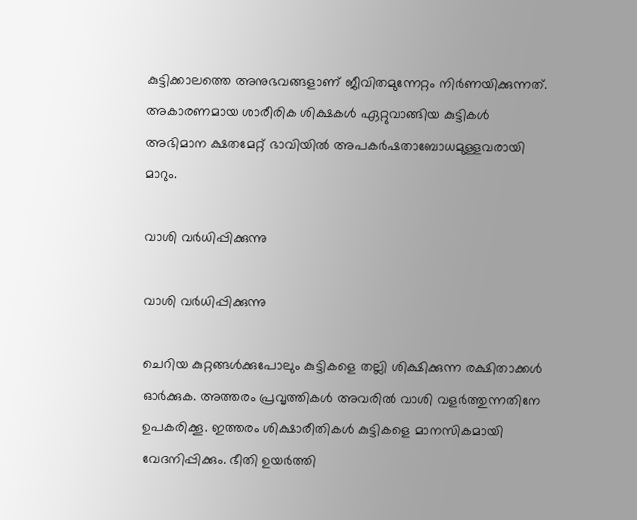കുട്ടിക്കാലത്തെ അനുഭവങ്ങളാണ് ജീവിതമുന്നേറ്റം നിര്‍ണയിക്കുന്നത്. അകാരണമായ ശാരീരിക ശിക്ഷകള്‍ ഏറ്റുവാങ്ങിയ കുട്ടികള്‍ അഭിമാന ക്ഷതമേറ്റ് ഭാവിയില്‍ അപകര്‍ഷതാബോധമുള്ളവരായി മാറും.

വാശി വര്‍ധിപ്പിക്കുന്നു

വാശി വര്‍ധിപ്പിക്കുന്നു

ചെറിയ കുറ്റങ്ങള്‍ക്കുപോലും കുട്ടികളെ തല്ലി ശിക്ഷിക്കുന്ന രക്ഷിതാക്കള്‍ ഓര്‍ക്കുക. അത്തരം പ്രവൃത്തികള്‍ അവരില്‍ വാശി വളര്‍ത്തുന്നതിനേ ഉപകരിക്കൂ. ഇത്തരം ശിക്ഷാരീതികള്‍ കുട്ടികളെ മാനസികമായി വേദനിപ്പിക്കും. ഭീതി ഉയര്‍ത്തി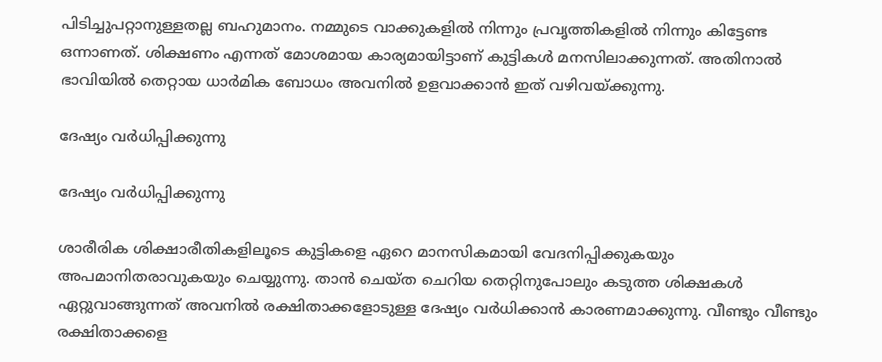പിടിച്ചുപറ്റാനുള്ളതല്ല ബഹുമാനം. നമ്മുടെ വാക്കുകളില്‍ നിന്നും പ്രവൃത്തികളില്‍ നിന്നും കിട്ടേണ്ട ഒന്നാണത്. ശിക്ഷണം എന്നത് മോശമായ കാര്യമായിട്ടാണ് കുട്ടികള്‍ മനസിലാക്കുന്നത്. അതിനാല്‍ ഭാവിയില്‍ തെറ്റായ ധാര്‍മിക ബോധം അവനില്‍ ഉളവാക്കാന്‍ ഇത് വഴിവയ്ക്കുന്നു.

ദേഷ്യം വര്‍ധിപ്പിക്കുന്നു

ദേഷ്യം വര്‍ധിപ്പിക്കുന്നു

ശാരീരിക ശിക്ഷാരീതികളിലൂടെ കുട്ടികളെ ഏറെ മാനസികമായി വേദനിപ്പിക്കുകയും അപമാനിതരാവുകയും ചെയ്യുന്നു. താന്‍ ചെയ്ത ചെറിയ തെറ്റിനുപോലും കടുത്ത ശിക്ഷകള്‍ ഏറ്റുവാങ്ങുന്നത് അവനില്‍ രക്ഷിതാക്കളോടുള്ള ദേഷ്യം വര്‍ധിക്കാന്‍ കാരണമാക്കുന്നു. വീണ്ടും വീണ്ടും രക്ഷിതാക്കളെ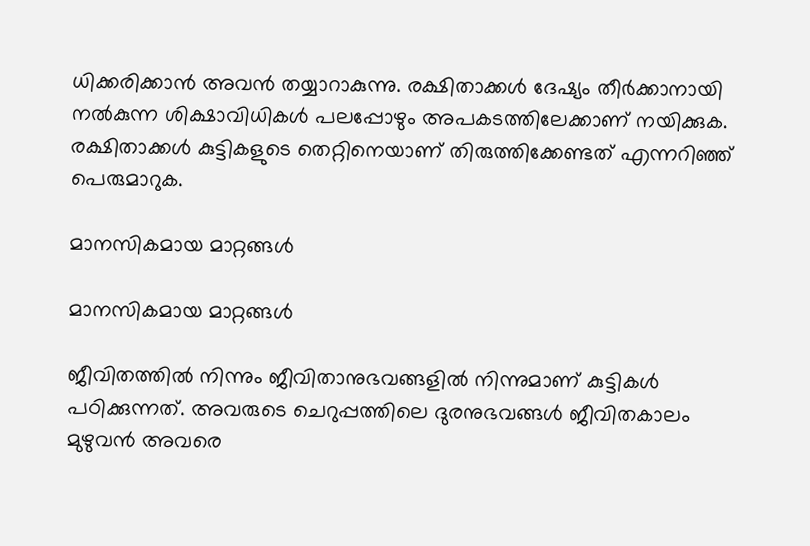ധിക്കരിക്കാന്‍ അവന്‍ തയ്യാറാകുന്നു. രക്ഷിതാക്കള്‍ ദേഷ്യം തീര്‍ക്കാനായി നല്‍കുന്ന ശിക്ഷാവിധികള്‍ പലപ്പോഴും അപകടത്തിലേക്കാണ് നയിക്കുക. രക്ഷിതാക്കള്‍ കുട്ടികളുടെ തെറ്റിനെയാണ് തിരുത്തിക്കേണ്ടത് എന്നറിഞ്ഞ് പെരുമാറുക.

മാനസികമായ മാറ്റങ്ങള്‍

മാനസികമായ മാറ്റങ്ങള്‍

ജീവിതത്തില്‍ നിന്നും ജീവിതാനുഭവങ്ങളില്‍ നിന്നുമാണ് കുട്ടികള്‍ പഠിക്കുന്നത്. അവരുടെ ചെറുപ്പത്തിലെ ദുരനുഭവങ്ങള്‍ ജീവിതകാലം മുഴുവന്‍ അവരെ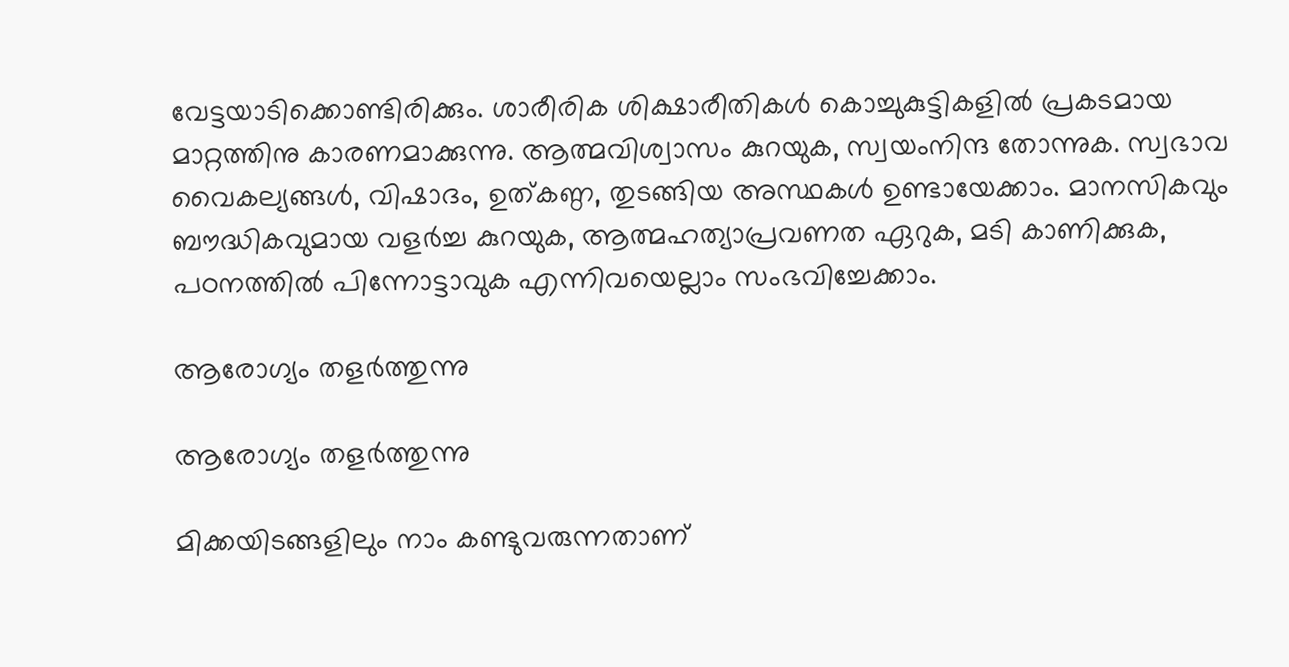വേട്ടയാടിക്കൊണ്ടിരിക്കും. ശാരീരിക ശിക്ഷാരീതികള്‍ കൊച്ചുകുട്ടികളില്‍ പ്രകടമായ മാറ്റത്തിനു കാരണമാക്കുന്നു. ആത്മവിശ്വാസം കുറയുക, സ്വയംനിന്ദ തോന്നുക. സ്വഭാവ വൈകല്യങ്ങള്‍, വിഷാദം, ഉത്കണ്ഠ, തുടങ്ങിയ അസ്ഥകള്‍ ഉണ്ടായേക്കാം. മാനസികവും ബൗദ്ധികവുമായ വളര്‍ച്ച കുറയുക, ആത്മഹത്യാപ്രവണത ഏറുക, മടി കാണിക്കുക, പഠനത്തില്‍ പിന്നോട്ടാവുക എന്നിവയെല്ലാം സംഭവിച്ചേക്കാം.

ആരോഗ്യം തളര്‍ത്തുന്നു

ആരോഗ്യം തളര്‍ത്തുന്നു

മിക്കയിടങ്ങളിലും നാം കണ്ടുവരുന്നതാണ്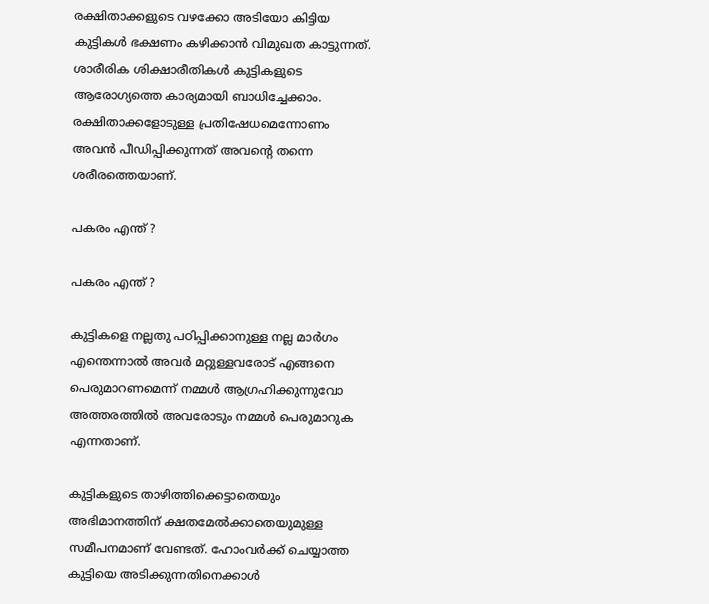രക്ഷിതാക്കളുടെ വഴക്കോ അടിയോ കിട്ടിയ കുട്ടികള്‍ ഭക്ഷണം കഴിക്കാന്‍ വിമുഖത കാട്ടുന്നത്. ശാരീരിക ശിക്ഷാരീതികള്‍ കുട്ടികളുടെ ആരോഗ്യത്തെ കാര്യമായി ബാധിച്ചേക്കാം. രക്ഷിതാക്കളോടുള്ള പ്രതിഷേധമെന്നോണം അവന്‍ പീഡിപ്പിക്കുന്നത് അവന്റെ തന്നെ ശരീരത്തെയാണ്.

പകരം എന്ത് ?

പകരം എന്ത് ?

കുട്ടികളെ നല്ലതു പഠിപ്പിക്കാനുള്ള നല്ല മാര്‍ഗം എന്തെന്നാല്‍ അവര്‍ മറ്റുള്ളവരോട് എങ്ങനെ പെരുമാറണമെന്ന് നമ്മള്‍ ആഗ്രഹിക്കുന്നുവോ അത്തരത്തില്‍ അവരോടും നമ്മള്‍ പെരുമാറുക എന്നതാണ്.

കുട്ടികളുടെ താഴിത്തിക്കെട്ടാതെയും അഭിമാനത്തിന് ക്ഷതമേല്‍ക്കാതെയുമുള്ള സമീപനമാണ് വേണ്ടത്. ഹോംവര്‍ക്ക് ചെയ്യാത്ത കുട്ടിയെ അടിക്കുന്നതിനെക്കാള്‍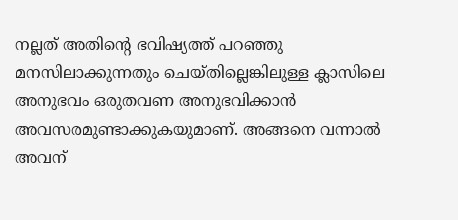നല്ലത് അതിന്റെ ഭവിഷ്യത്ത് പറഞ്ഞു മനസിലാക്കുന്നതും ചെയ്തില്ലെങ്കിലുള്ള ക്ലാസിലെ അനുഭവം ഒരുതവണ അനുഭവിക്കാന്‍ അവസരമുണ്ടാക്കുകയുമാണ്. അങ്ങനെ വന്നാല്‍ അവന്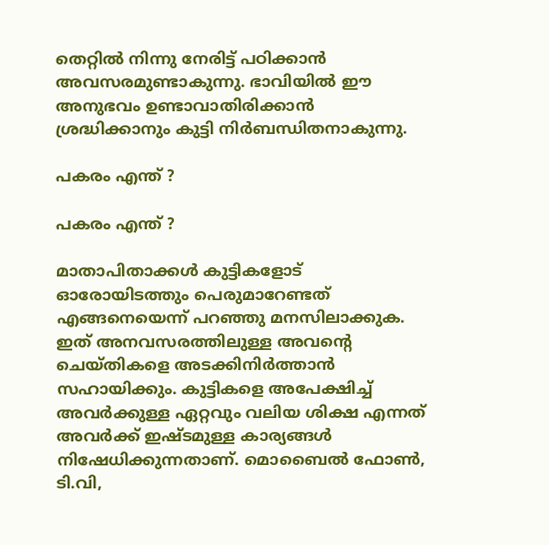തെറ്റില്‍ നിന്നു നേരിട്ട് പഠിക്കാന്‍ അവസരമുണ്ടാകുന്നു. ഭാവിയില്‍ ഈ അനുഭവം ഉണ്ടാവാതിരിക്കാന്‍ ശ്രദ്ധിക്കാനും കുട്ടി നിര്‍ബന്ധിതനാകുന്നു.

പകരം എന്ത് ?

പകരം എന്ത് ?

മാതാപിതാക്കള്‍ കുട്ടികളോട് ഓരോയിടത്തും പെരുമാറേണ്ടത് എങ്ങനെയെന്ന് പറഞ്ഞു മനസിലാക്കുക. ഇത് അനവസരത്തിലുള്ള അവന്റെ ചെയ്തികളെ അടക്കിനിര്‍ത്താന്‍ സഹായിക്കും. കുട്ടികളെ അപേക്ഷിച്ച് അവര്‍ക്കുള്ള ഏറ്റവും വലിയ ശിക്ഷ എന്നത് അവര്‍ക്ക് ഇഷ്ടമുള്ള കാര്യങ്ങള്‍ നിഷേധിക്കുന്നതാണ്. മൊബൈല്‍ ഫോണ്‍, ടി.വി,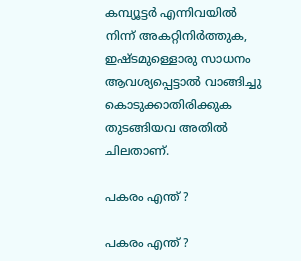കമ്പ്യൂട്ടര്‍ എന്നിവയില്‍ നിന്ന് അകറ്റിനിര്‍ത്തുക, ഇഷ്ടമുള്ളൊരു സാധനം ആവശ്യപ്പെട്ടാല്‍ വാങ്ങിച്ചു കൊടുക്കാതിരിക്കുക തുടങ്ങിയവ അതില്‍ ചിലതാണ്.

പകരം എന്ത് ?

പകരം എന്ത് ?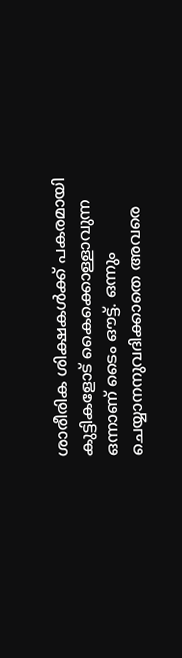ശാരീരിക ശിക്ഷകള്‍ക്ക് പകരമായി കുട്ടികളോട് കൈക്കൊള്ളാവുന്ന ഒന്നാണ് ടൈം ഔട്ട്. ഒന്നും ചെയ്യാനനുവദിക്കാതെ അവരെ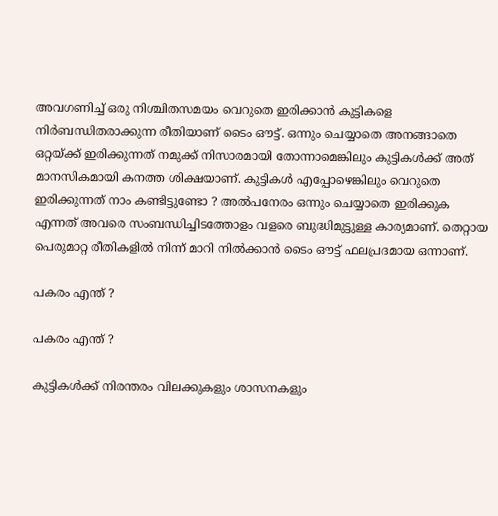അവഗണിച്ച് ഒരു നിശ്ചിതസമയം വെറുതെ ഇരിക്കാന്‍ കുട്ടികളെ നിര്‍ബന്ധിതരാക്കുന്ന രീതിയാണ് ടൈം ഔട്ട്. ഒന്നും ചെയ്യാതെ അനങ്ങാതെ ഒറ്റയ്ക്ക് ഇരിക്കുന്നത് നമുക്ക് നിസാരമായി തോന്നാമെങ്കിലും കുട്ടികള്‍ക്ക് അത് മാനസികമായി കനത്ത ശിക്ഷയാണ്. കുട്ടികള്‍ എപ്പോഴെങ്കിലും വെറുതെ ഇരിക്കുന്നത് നാം കണ്ടിട്ടുണ്ടോ ? അല്‍പനേരം ഒന്നും ചെയ്യാതെ ഇരിക്കുക എന്നത് അവരെ സംബന്ധിച്ചിടത്തോളം വളരെ ബുദ്ധിമുട്ടുള്ള കാര്യമാണ്. തെറ്റായ പെരുമാറ്റ രീതികളില്‍ നിന്ന് മാറി നില്‍ക്കാന്‍ ടൈം ഔട്ട് ഫലപ്രദമായ ഒന്നാണ്.

പകരം എന്ത് ?

പകരം എന്ത് ?

കുട്ടികള്‍ക്ക് നിരന്തരം വിലക്കുകളും ശാസനകളും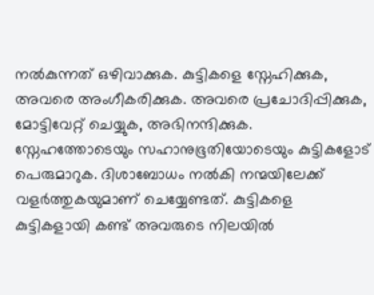നല്‍കുന്നത് ഒഴിവാക്കുക. കുട്ടികളെ സ്നേഹിക്കുക, അവരെ അംഗീകരിക്കുക. അവരെ പ്രചോദിപ്പിക്കുക, മോട്ടിവേറ്റ് ചെയ്യുക, അഭിനന്ദിക്കുക. സ്നേഹത്തോടെയും സഹാനുഭൂതിയോടെയും കുട്ടികളോട് പെരുമാറുക. ദിശാബോധം നല്‍കി നന്മയിലേക്ക് വളര്‍ത്തുകയുമാണ് ചെയ്യേണ്ടത്. കുട്ടികളെ കുട്ടികളായി കണ്ട് അവരുടെ നിലയില്‍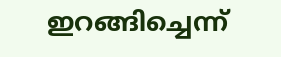ഇറങ്ങിച്ചെന്ന്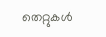തെറ്റുകള്‍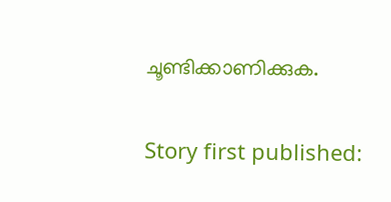ചൂണ്ടിക്കാണിക്കുക.

Story first published: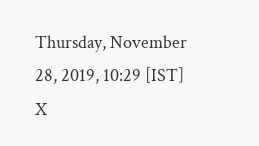Thursday, November 28, 2019, 10:29 [IST]
X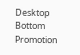Desktop Bottom Promotion